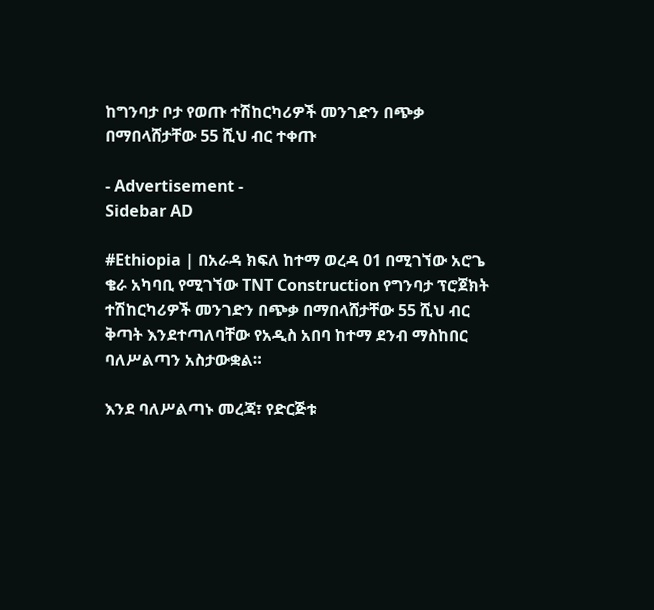ከግንባታ ቦታ የወጡ ተሽከርካሪዎች መንገድን በጭቃ በማበላሸታቸው 55 ሺህ ብር ተቀጡ

- Advertisement -
Sidebar AD

#Ethiopia | በአራዳ ክፍለ ከተማ ወረዳ 01 በሚገኘው አሮጌ ቄራ አካባቢ የሚገኘው TNT Construction የግንባታ ፕሮጀክት ተሽከርካሪዎች መንገድን በጭቃ በማበላሸታቸው 55 ሺህ ብር ቅጣት እንደተጣለባቸው የአዲስ አበባ ከተማ ደንብ ማስከበር ባለሥልጣን አስታውቋል።

እንደ ባለሥልጣኑ መረጃ፣ የድርጅቱ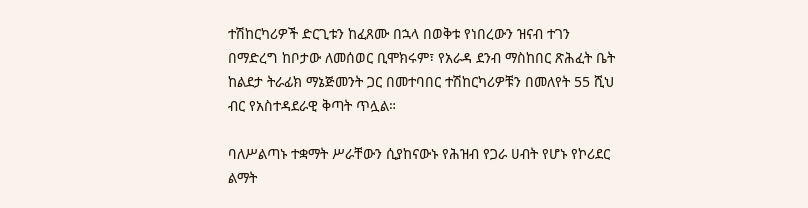ተሽከርካሪዎች ድርጊቱን ከፈጸሙ በኋላ በወቅቱ የነበረውን ዝናብ ተገን በማድረግ ከቦታው ለመሰወር ቢሞክሩም፣ የአራዳ ደንብ ማስከበር ጽሕፈት ቤት ከልደታ ትራፊክ ማኔጅመንት ጋር በመተባበር ተሽከርካሪዎቹን በመለየት 55 ሺህ ብር የአስተዳደራዊ ቅጣት ጥሏል።

ባለሥልጣኑ ተቋማት ሥራቸውን ሲያከናውኑ የሕዝብ የጋራ ሀብት የሆኑ የኮሪደር ልማት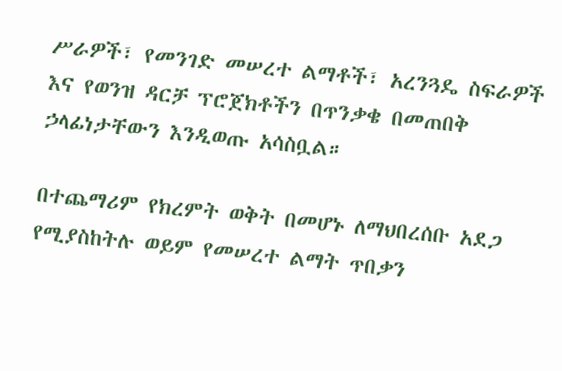ሥራዎች፣ የመንገድ መሠረተ ልማቶች፣ አረንጓዴ ስፍራዎች እና የወንዝ ዳርቻ ፕሮጀክቶችን በጥንቃቄ በመጠበቅ ኃላፊነታቸውን እንዲወጡ አሳስቧል።

በተጨማሪም የክረምት ወቅት በመሆኑ ለማህበረሰቡ አደጋ የሚያስከትሉ ወይም የመሠረተ ልማት ጥበቃን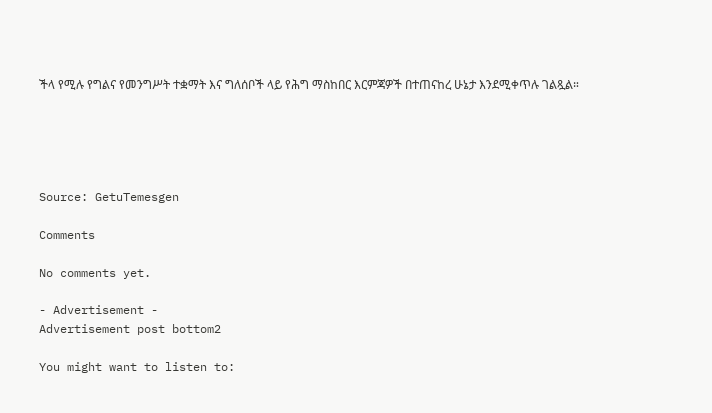ችላ የሚሉ የግልና የመንግሥት ተቋማት እና ግለሰቦች ላይ የሕግ ማስከበር እርምጃዎች በተጠናከረ ሁኔታ እንደሚቀጥሉ ገልጿል።





Source: GetuTemesgen

Comments

No comments yet.

- Advertisement -
Advertisement post bottom2

You might want to listen to: